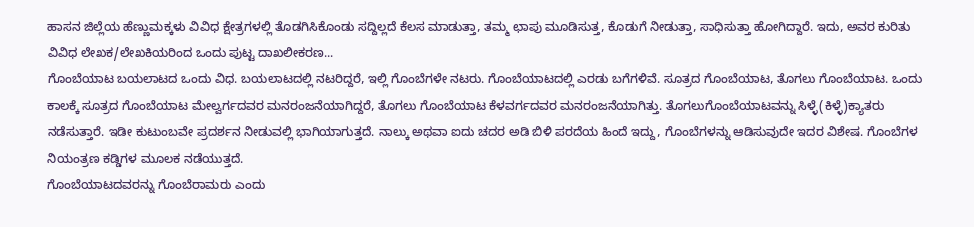ಹಾಸನ ಜಿಲ್ಲೆಯ ಹೆಣ್ಣುಮಕ್ಕಳು ವಿವಿಧ ಕ್ಷೇತ್ರಗಳಲ್ಲಿ ತೊಡಗಿಸಿಕೊಂಡು ಸದ್ದಿಲ್ಲದೆ ಕೆಲಸ ಮಾಡುತ್ತಾ, ತಮ್ಮ ಛಾಪು ಮೂಡಿಸುತ್ತ, ಕೊಡುಗೆ ನೀಡುತ್ತಾ, ಸಾಧಿಸುತ್ತಾ ಹೋಗಿದ್ದಾರೆ. ಇದು, ಅವರ ಕುರಿತು ವಿವಿಧ ಲೇಖಕ/ಲೇಖಕಿಯರಿಂದ ಒಂದು ಪುಟ್ಟ ದಾಖಲೀಕರಣ...
ಗೊಂಬೆಯಾಟ ಬಯಲಾಟದ ಒಂದು ವಿಧ. ಬಯಲಾಟದಲ್ಲಿ ನಟರಿದ್ದರೆ, ಇಲ್ಲಿ ಗೊಂಬೆಗಳೇ ನಟರು. ಗೊಂಬೆಯಾಟದಲ್ಲಿ ಎರಡು ಬಗೆಗಳಿವೆ. ಸೂತ್ರದ ಗೊಂಬೆಯಾಟ, ತೊಗಲು ಗೊಂಬೆಯಾಟ. ಒಂದು ಕಾಲಕ್ಕೆ ಸೂತ್ರದ ಗೊಂಬೆಯಾಟ ಮೇಲ್ವರ್ಗದವರ ಮನರಂಜನೆಯಾಗಿದ್ದರೆ, ತೊಗಲು ಗೊಂಬೆಯಾಟ ಕೆಳವರ್ಗದವರ ಮನರಂಜನೆಯಾಗಿತ್ತು. ತೊಗಲುಗೊಂಬೆಯಾಟವನ್ನು ಸಿಳ್ಳೆ(ಕಿಳ್ಳೆ)ಕ್ಯಾತರು ನಡೆಸುತ್ತಾರೆ. ಇಡೀ ಕುಟುಂಬವೇ ಪ್ರದರ್ಶನ ನೀಡುವಲ್ಲಿ ಭಾಗಿಯಾಗುತ್ತದೆ. ನಾಲ್ಕು ಅಥವಾ ಐದು ಚದರ ಅಡಿ ಬಿಳಿ ಪರದೆಯ ಹಿಂದೆ ಇದ್ದು, ಗೊಂಬೆಗಳನ್ನು ಆಡಿಸುವುದೇ ಇದರ ವಿಶೇಷ. ಗೊಂಬೆಗಳ ನಿಯಂತ್ರಣ ಕಡ್ಡಿಗಳ ಮೂಲಕ ನಡೆಯುತ್ತದೆ.
ಗೊಂಬೆಯಾಟದವರನ್ನು ಗೊಂಬೆರಾಮರು ಎಂದು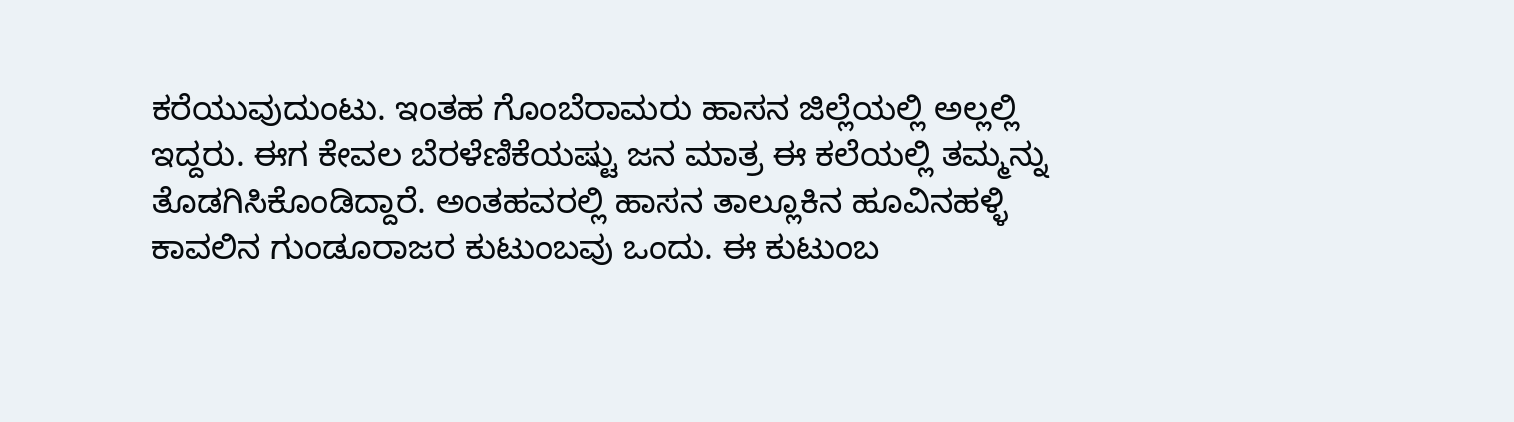ಕರೆಯುವುದುಂಟು. ಇಂತಹ ಗೊಂಬೆರಾಮರು ಹಾಸನ ಜಿಲ್ಲೆಯಲ್ಲಿ ಅಲ್ಲಲ್ಲಿ ಇದ್ದರು. ಈಗ ಕೇವಲ ಬೆರಳೆಣಿಕೆಯಷ್ಟು ಜನ ಮಾತ್ರ ಈ ಕಲೆಯಲ್ಲಿ ತಮ್ಮನ್ನು ತೊಡಗಿಸಿಕೊಂಡಿದ್ದಾರೆ. ಅಂತಹವರಲ್ಲಿ ಹಾಸನ ತಾಲ್ಲೂಕಿನ ಹೂವಿನಹಳ್ಳಿ ಕಾವಲಿನ ಗುಂಡೂರಾಜರ ಕುಟುಂಬವು ಒಂದು. ಈ ಕುಟುಂಬ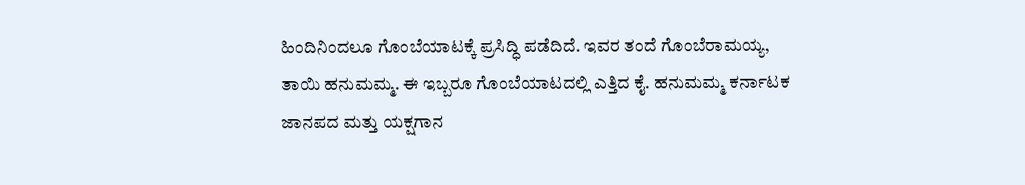ಹಿಂದಿನಿಂದಲೂ ಗೊಂಬೆಯಾಟಕ್ಕೆ ಪ್ರಸಿದ್ಧಿ ಪಡೆದಿದೆ. ಇವರ ತಂದೆ ಗೊಂಬೆರಾಮಯ್ಯ, ತಾಯಿ ಹನುಮಮ್ಮ. ಈ ಇಬ್ಬರೂ ಗೊಂಬೆಯಾಟದಲ್ಲಿ ಎತ್ತಿದ ಕೈ. ಹನುಮಮ್ಮ ಕರ್ನಾಟಕ ಜಾನಪದ ಮತ್ತು ಯಕ್ಷಗಾನ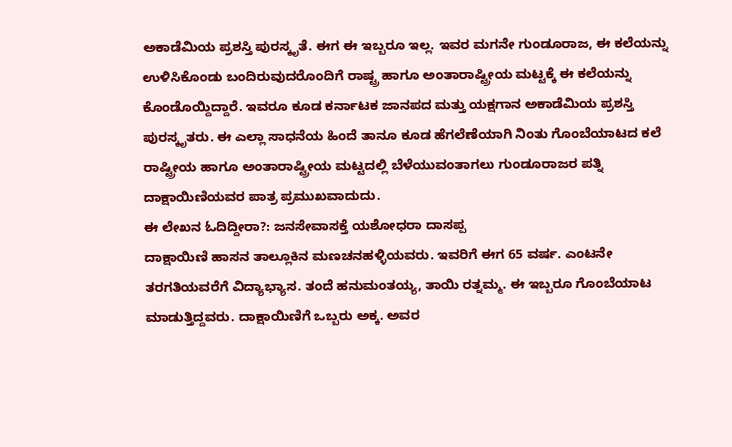ಅಕಾಡೆಮಿಯ ಪ್ರಶಸ್ತಿ ಪುರಸ್ಕೃತೆ. ಈಗ ಈ ಇಬ್ಬರೂ ಇಲ್ಲ. ಇವರ ಮಗನೇ ಗುಂಡೂರಾಜ, ಈ ಕಲೆಯನ್ನು ಉಳಿಸಿಕೊಂಡು ಬಂದಿರುವುದರೊಂದಿಗೆ ರಾಷ್ಟ್ರ ಹಾಗೂ ಅಂತಾರಾಷ್ಟ್ರೀಯ ಮಟ್ಟಕ್ಕೆ ಈ ಕಲೆಯನ್ನು ಕೊಂಡೊಯ್ದಿದ್ದಾರೆ. ಇವರೂ ಕೂಡ ಕರ್ನಾಟಕ ಜಾನಪದ ಮತ್ತು ಯಕ್ಷಗಾನ ಅಕಾಡೆಮಿಯ ಪ್ರಶಸ್ತಿ ಪುರಸ್ಕೃತರು. ಈ ಎಲ್ಲಾ ಸಾಧನೆಯ ಹಿಂದೆ ತಾನೂ ಕೂಡ ಹೆಗಲೆಣೆಯಾಗಿ ನಿಂತು ಗೊಂಬೆಯಾಟದ ಕಲೆ ರಾಷ್ಟ್ರೀಯ ಹಾಗೂ ಅಂತಾರಾಷ್ಟ್ರೀಯ ಮಟ್ಟದಲ್ಲಿ ಬೆಳೆಯುವಂತಾಗಲು ಗುಂಡೂರಾಜರ ಪತ್ನಿ ದಾಕ್ಷಾಯಿಣಿಯವರ ಪಾತ್ರ ಪ್ರಮುಖವಾದುದು.
ಈ ಲೇಖನ ಓದಿದ್ದೀರಾ?: ಜನಸೇವಾಸಕ್ತೆ ಯಶೋಧರಾ ದಾಸಪ್ಪ
ದಾಕ್ಷಾಯಿಣಿ ಹಾಸನ ತಾಲ್ಲೂಕಿನ ಮಣಚನಹಳ್ಳಿಯವರು. ಇವರಿಗೆ ಈಗ 65 ವರ್ಷ. ಎಂಟನೇ ತರಗತಿಯವರೆಗೆ ವಿದ್ಯಾಭ್ಯಾಸ. ತಂದೆ ಹನುಮಂತಯ್ಯ, ತಾಯಿ ರತ್ನಮ್ಮ. ಈ ಇಬ್ಬರೂ ಗೊಂಬೆಯಾಟ ಮಾಡುತ್ತಿದ್ದವರು. ದಾಕ್ಷಾಯಿಣಿಗೆ ಒಬ್ಬರು ಅಕ್ಕ. ಅವರ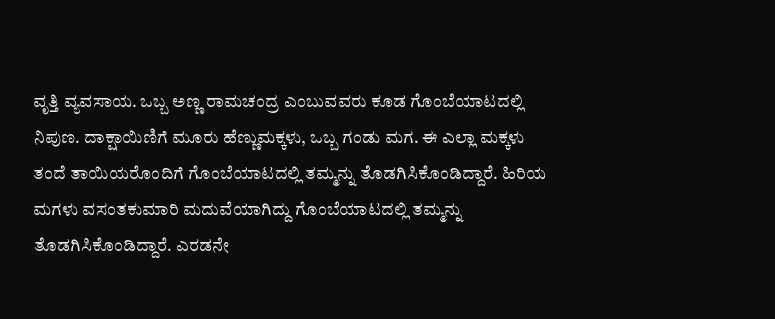ವೃತ್ತಿ ವ್ಯವಸಾಯ. ಒಬ್ಬ ಅಣ್ಣ ರಾಮಚಂದ್ರ ಎಂಬುವವರು ಕೂಡ ಗೊಂಬೆಯಾಟದಲ್ಲಿ ನಿಪುಣ. ದಾಕ್ಷಾಯಿಣಿಗೆ ಮೂರು ಹೆಣ್ಣುಮಕ್ಕಳು, ಒಬ್ಬ ಗಂಡು ಮಗ. ಈ ಎಲ್ಲಾ ಮಕ್ಕಳು ತಂದೆ ತಾಯಿಯರೊಂದಿಗೆ ಗೊಂಬೆಯಾಟದಲ್ಲಿ ತಮ್ಮನ್ನು ತೊಡಗಿಸಿಕೊಂಡಿದ್ದಾರೆ. ಹಿರಿಯ ಮಗಳು ವಸಂತಕುಮಾರಿ ಮದುವೆಯಾಗಿದ್ದು ಗೊಂಬೆಯಾಟದಲ್ಲಿ ತಮ್ಮನ್ನು ತೊಡಗಿಸಿಕೊಂಡಿದ್ದಾರೆ. ಎರಡನೇ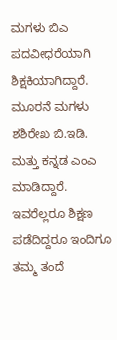ಮಗಳು ಬಿಎ ಪದವೀಧರೆಯಾಗಿ ಶಿಕ್ಷಕಿಯಾಗಿದ್ದಾರೆ. ಮೂರನೆ ಮಗಳು ಶಶಿರೇಖ ಬಿ.ಇಡಿ. ಮತ್ತು ಕನ್ನಡ ಎಂಎ ಮಾಡಿದ್ದಾರೆ. ಇವರೆಲ್ಲರೂ ಶಿಕ್ಷಣ ಪಡೆದಿದ್ದರೂ ಇಂದಿಗೂ ತಮ್ಮ ತಂದೆ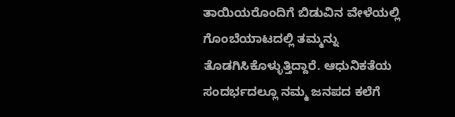ತಾಯಿಯರೊಂದಿಗೆ ಬಿಡುವಿನ ವೇಳೆಯಲ್ಲಿ ಗೊಂಬೆಯಾಟದಲ್ಲಿ ತಮ್ಮನ್ನು ತೊಡಗಿಸಿಕೊಳ್ಳುತ್ತಿದ್ದಾರೆ. ಆಧುನಿಕತೆಯ ಸಂದರ್ಭದಲ್ಲೂ ನಮ್ಮ ಜನಪದ ಕಲೆಗೆ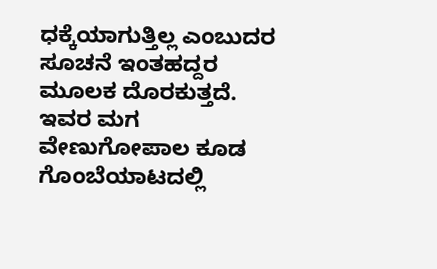ಧಕ್ಕೆಯಾಗುತ್ತಿಲ್ಲ ಎಂಬುದರ ಸೂಚನೆ ಇಂತಹದ್ದರ ಮೂಲಕ ದೊರಕುತ್ತದೆ. ಇವರ ಮಗ ವೇಣುಗೋಪಾಲ ಕೂಡ ಗೊಂಬೆಯಾಟದಲ್ಲಿ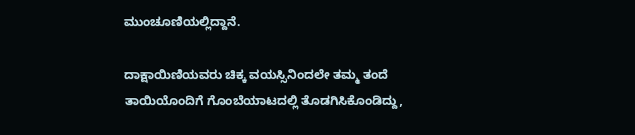ಮುಂಚೂಣಿಯಲ್ಲಿದ್ದಾನೆ.

ದಾಕ್ಷಾಯಿಣಿಯವರು ಚಿಕ್ಕ ವಯಸ್ಸಿನಿಂದಲೇ ತಮ್ಮ ತಂದೆ ತಾಯಿಯೊಂದಿಗೆ ಗೊಂಬೆಯಾಟದಲ್ಲಿ ತೊಡಗಿಸಿಕೊಂಡಿದ್ದು,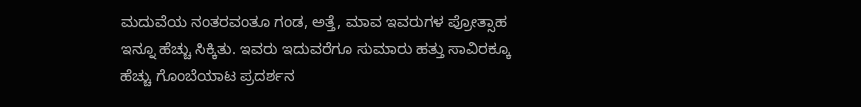ಮದುವೆಯ ನಂತರವಂತೂ ಗಂಡ, ಅತ್ತೆ, ಮಾವ ಇವರುಗಳ ಪ್ರೋತ್ಸಾಹ ಇನ್ನೂ ಹೆಚ್ಚು ಸಿಕ್ಕಿತು. ಇವರು ಇದುವರೆಗೂ ಸುಮಾರು ಹತ್ತು ಸಾವಿರಕ್ಕೂ ಹೆಚ್ಚು ಗೊಂಬೆಯಾಟ ಪ್ರದರ್ಶನ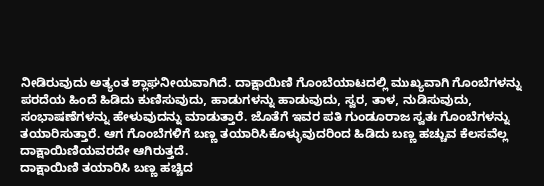ನೀಡಿರುವುದು ಅತ್ಯಂತ ಶ್ಲಾಘನೀಯವಾಗಿದೆ. ದಾಕ್ಷಾಯಿಣಿ ಗೊಂಬೆಯಾಟದಲ್ಲಿ ಮುಖ್ಯವಾಗಿ ಗೊಂಬೆಗಳನ್ನು ಪರದೆಯ ಹಿಂದೆ ಹಿಡಿದು ಕುಣಿಸುವುದು, ಹಾಡುಗಳನ್ನು ಹಾಡುವುದು, ಸ್ವರ, ತಾಳ, ನುಡಿಸುವುದು, ಸಂಭಾಷಣೆಗಳನ್ನು ಹೇಳುವುದನ್ನು ಮಾಡುತ್ತಾರೆ. ಜೊತೆಗೆ ಇವರ ಪತಿ ಗುಂಡೂರಾಜ ಸ್ವತಃ ಗೊಂಬೆಗಳನ್ನು ತಯಾರಿಸುತ್ತಾರೆ. ಆಗ ಗೊಂಬೆಗಳಿಗೆ ಬಣ್ಣ ತಯಾರಿಸಿಕೊಳ್ಳುವುದರಿಂದ ಹಿಡಿದು ಬಣ್ಣ ಹಚ್ಚುವ ಕೆಲಸವೆಲ್ಲ ದಾಕ್ಷಾಯಿಣಿಯವರದೇ ಆಗಿರುತ್ತದೆ.
ದಾಕ್ಷಾಯಿಣಿ ತಯಾರಿಸಿ ಬಣ್ಣ ಹಚ್ಚಿದ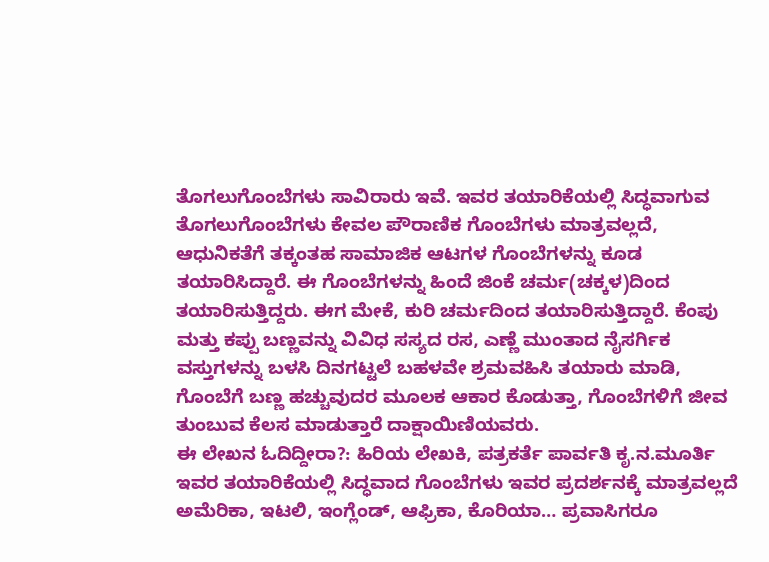ತೊಗಲುಗೊಂಬೆಗಳು ಸಾವಿರಾರು ಇವೆ. ಇವರ ತಯಾರಿಕೆಯಲ್ಲಿ ಸಿದ್ಧವಾಗುವ ತೊಗಲುಗೊಂಬೆಗಳು ಕೇವಲ ಪೌರಾಣಿಕ ಗೊಂಬೆಗಳು ಮಾತ್ರವಲ್ಲದೆ, ಆಧುನಿಕತೆಗೆ ತಕ್ಕಂತಹ ಸಾಮಾಜಿಕ ಆಟಗಳ ಗೊಂಬೆಗಳನ್ನು ಕೂಡ ತಯಾರಿಸಿದ್ದಾರೆ. ಈ ಗೊಂಬೆಗಳನ್ನು ಹಿಂದೆ ಜಿಂಕೆ ಚರ್ಮ(ಚಕ್ಕಳ)ದಿಂದ ತಯಾರಿಸುತ್ತಿದ್ದರು. ಈಗ ಮೇಕೆ, ಕುರಿ ಚರ್ಮದಿಂದ ತಯಾರಿಸುತ್ತಿದ್ದಾರೆ. ಕೆಂಪು ಮತ್ತು ಕಪ್ಪು ಬಣ್ಣವನ್ನು ವಿವಿಧ ಸಸ್ಯದ ರಸ, ಎಣ್ಣೆ ಮುಂತಾದ ನೈಸರ್ಗಿಕ ವಸ್ತುಗಳನ್ನು ಬಳಸಿ ದಿನಗಟ್ಟಲೆ ಬಹಳವೇ ಶ್ರಮವಹಿಸಿ ತಯಾರು ಮಾಡಿ, ಗೊಂಬೆಗೆ ಬಣ್ಣ ಹಚ್ಚುವುದರ ಮೂಲಕ ಆಕಾರ ಕೊಡುತ್ತಾ, ಗೊಂಬೆಗಳಿಗೆ ಜೀವ ತುಂಬುವ ಕೆಲಸ ಮಾಡುತ್ತಾರೆ ದಾಕ್ಷಾಯಿಣಿಯವರು.
ಈ ಲೇಖನ ಓದಿದ್ದೀರಾ?: ಹಿರಿಯ ಲೇಖಕಿ, ಪತ್ರಕರ್ತೆ ಪಾರ್ವತಿ ಕೃ.ನ.ಮೂರ್ತಿ
ಇವರ ತಯಾರಿಕೆಯಲ್ಲಿ ಸಿದ್ಧವಾದ ಗೊಂಬೆಗಳು ಇವರ ಪ್ರದರ್ಶನಕ್ಕೆ ಮಾತ್ರವಲ್ಲದೆ ಅಮೆರಿಕಾ, ಇಟಲಿ, ಇಂಗ್ಲೆಂಡ್, ಆಫ್ರಿಕಾ, ಕೊರಿಯಾ… ಪ್ರವಾಸಿಗರೂ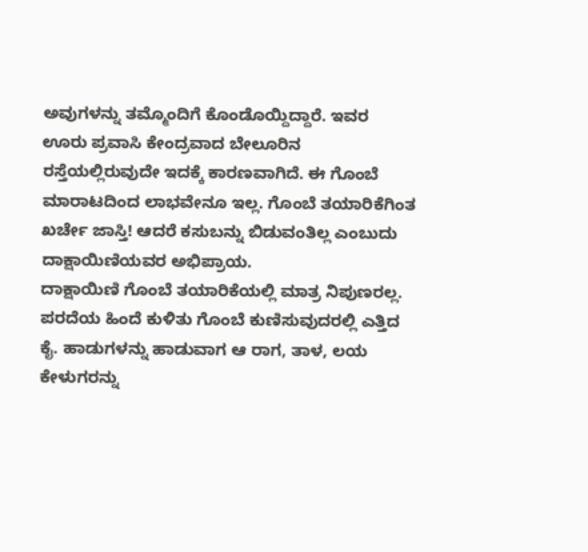ಅವುಗಳನ್ನು ತಮ್ಮೊಂದಿಗೆ ಕೊಂಡೊಯ್ದಿದ್ದಾರೆ. ಇವರ ಊರು ಪ್ರವಾಸಿ ಕೇಂದ್ರವಾದ ಬೇಲೂರಿನ ರಸ್ತೆಯಲ್ಲಿರುವುದೇ ಇದಕ್ಕೆ ಕಾರಣವಾಗಿದೆ. ಈ ಗೊಂಬೆ ಮಾರಾಟದಿಂದ ಲಾಭವೇನೂ ಇಲ್ಲ. ಗೊಂಬೆ ತಯಾರಿಕೆಗಿಂತ ಖರ್ಚೇ ಜಾಸ್ತಿ! ಆದರೆ ಕಸುಬನ್ನು ಬಿಡುವಂತಿಲ್ಲ ಎಂಬುದು ದಾಕ್ಷಾಯಿಣಿಯವರ ಅಭಿಪ್ರಾಯ.
ದಾಕ್ಷಾಯಿಣಿ ಗೊಂಬೆ ತಯಾರಿಕೆಯಲ್ಲಿ ಮಾತ್ರ ನಿಪುಣರಲ್ಲ. ಪರದೆಯ ಹಿಂದೆ ಕುಳಿತು ಗೊಂಬೆ ಕುಣಿಸುವುದರಲ್ಲಿ ಎತ್ತಿದ ಕೈ. ಹಾಡುಗಳನ್ನು ಹಾಡುವಾಗ ಆ ರಾಗ, ತಾಳ, ಲಯ ಕೇಳುಗರನ್ನು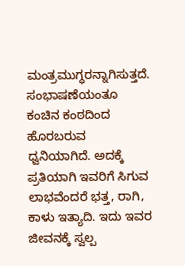ಮಂತ್ರಮುಗ್ಧರನ್ನಾಗಿಸುತ್ತದೆ. ಸಂಭಾಷಣೆಯಂತೂ ಕಂಚಿನ ಕಂಠದಿಂದ ಹೊರಬರುವ ಧ್ವನಿಯಾಗಿದೆ. ಅದಕ್ಕೆ ಪ್ರತಿಯಾಗಿ ಇವರಿಗೆ ಸಿಗುವ ಲಾಭವೆಂದರೆ ಭತ್ತ, ರಾಗಿ, ಕಾಳು ಇತ್ಯಾದಿ. ಇದು ಇವರ ಜೀವನಕ್ಕೆ ಸ್ವಲ್ಪ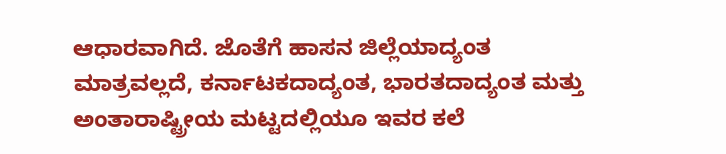ಆಧಾರವಾಗಿದೆ. ಜೊತೆಗೆ ಹಾಸನ ಜಿಲ್ಲೆಯಾದ್ಯಂತ ಮಾತ್ರವಲ್ಲದೆ, ಕರ್ನಾಟಕದಾದ್ಯಂತ, ಭಾರತದಾದ್ಯಂತ ಮತ್ತು ಅಂತಾರಾಷ್ಟ್ರೀಯ ಮಟ್ಟದಲ್ಲಿಯೂ ಇವರ ಕಲೆ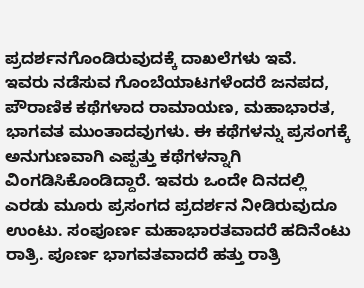ಪ್ರದರ್ಶನಗೊಂಡಿರುವುದಕ್ಕೆ ದಾಖಲೆಗಳು ಇವೆ.
ಇವರು ನಡೆಸುವ ಗೊಂಬೆಯಾಟಗಳೆಂದರೆ ಜನಪದ, ಪೌರಾಣಿಕ ಕಥೆಗಳಾದ ರಾಮಾಯಣ, ಮಹಾಭಾರತ, ಭಾಗವತ ಮುಂತಾದವುಗಳು. ಈ ಕಥೆಗಳನ್ನು ಪ್ರಸಂಗಕ್ಕೆ ಅನುಗುಣವಾಗಿ ಎಪ್ಪತ್ತು ಕಥೆಗಳನ್ನಾಗಿ ವಿಂಗಡಿಸಿಕೊಂಡಿದ್ದಾರೆ. ಇವರು ಒಂದೇ ದಿನದಲ್ಲಿ ಎರಡು ಮೂರು ಪ್ರಸಂಗದ ಪ್ರದರ್ಶನ ನೀಡಿರುವುದೂ ಉಂಟು. ಸಂಪೂರ್ಣ ಮಹಾಭಾರತವಾದರೆ ಹದಿನೆಂಟು ರಾತ್ರಿ. ಪೂರ್ಣ ಭಾಗವತವಾದರೆ ಹತ್ತು ರಾತ್ರಿ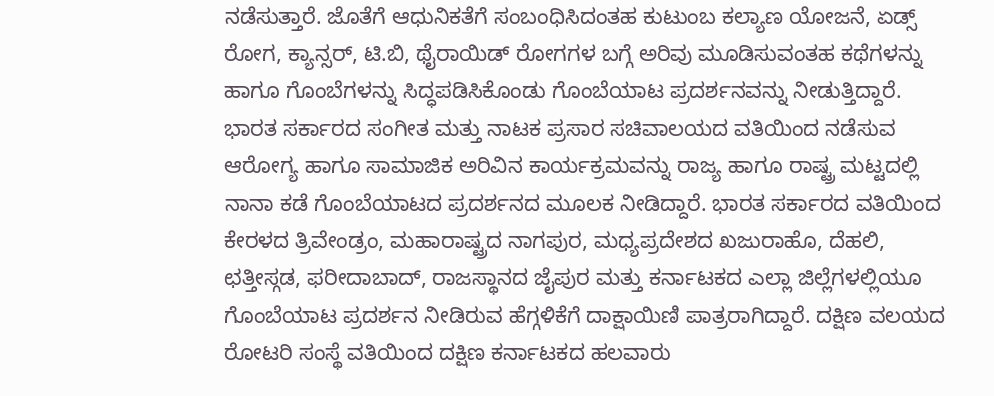ನಡೆಸುತ್ತಾರೆ. ಜೊತೆಗೆ ಆಧುನಿಕತೆಗೆ ಸಂಬಂಧಿಸಿದಂತಹ ಕುಟುಂಬ ಕಲ್ಯಾಣ ಯೋಜನೆ, ಏಡ್ಸ್ ರೋಗ, ಕ್ಯಾನ್ಸರ್, ಟಿ.ಬಿ, ಥೈರಾಯಿಡ್ ರೋಗಗಳ ಬಗ್ಗೆ ಅರಿವು ಮೂಡಿಸುವಂತಹ ಕಥೆಗಳನ್ನು ಹಾಗೂ ಗೊಂಬೆಗಳನ್ನು ಸಿದ್ಧಪಡಿಸಿಕೊಂಡು ಗೊಂಬೆಯಾಟ ಪ್ರದರ್ಶನವನ್ನು ನೀಡುತ್ತಿದ್ದಾರೆ.
ಭಾರತ ಸರ್ಕಾರದ ಸಂಗೀತ ಮತ್ತು ನಾಟಕ ಪ್ರಸಾರ ಸಚಿವಾಲಯದ ವತಿಯಿಂದ ನಡೆಸುವ ಆರೋಗ್ಯ ಹಾಗೂ ಸಾಮಾಜಿಕ ಅರಿವಿನ ಕಾರ್ಯಕ್ರಮವನ್ನು ರಾಜ್ಯ ಹಾಗೂ ರಾಷ್ಟ್ರ ಮಟ್ಟದಲ್ಲಿ ನಾನಾ ಕಡೆ ಗೊಂಬೆಯಾಟದ ಪ್ರದರ್ಶನದ ಮೂಲಕ ನೀಡಿದ್ದಾರೆ. ಭಾರತ ಸರ್ಕಾರದ ವತಿಯಿಂದ ಕೇರಳದ ತ್ರಿವೇಂಡ್ರಂ, ಮಹಾರಾಷ್ಟ್ರದ ನಾಗಪುರ, ಮಧ್ಯಪ್ರದೇಶದ ಖಜುರಾಹೊ, ದೆಹಲಿ, ಛತ್ತೀಸ್ಗಡ, ಫರೀದಾಬಾದ್, ರಾಜಸ್ಥಾನದ ಜೈಪುರ ಮತ್ತು ಕರ್ನಾಟಕದ ಎಲ್ಲಾ ಜಿಲ್ಲೆಗಳಲ್ಲಿಯೂ ಗೊಂಬೆಯಾಟ ಪ್ರದರ್ಶನ ನೀಡಿರುವ ಹೆಗ್ಗಳಿಕೆಗೆ ದಾಕ್ಷಾಯಿಣಿ ಪಾತ್ರರಾಗಿದ್ದಾರೆ. ದಕ್ಷಿಣ ವಲಯದ ರೋಟರಿ ಸಂಸ್ಥೆ ವತಿಯಿಂದ ದಕ್ಷಿಣ ಕರ್ನಾಟಕದ ಹಲವಾರು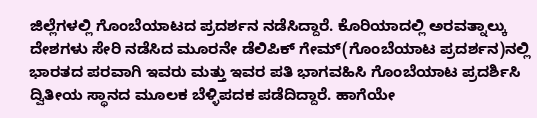ಜಿಲ್ಲೆಗಳಲ್ಲಿ ಗೊಂಬೆಯಾಟದ ಪ್ರದರ್ಶನ ನಡೆಸಿದ್ದಾರೆ. ಕೊರಿಯಾದಲ್ಲಿ ಅರವತ್ನಾಲ್ಕು ದೇಶಗಳು ಸೇರಿ ನಡೆಸಿದ ಮೂರನೇ ಡೆಲಿಪಿಕ್ ಗೇಮ್(ಗೊಂಬೆಯಾಟ ಪ್ರದರ್ಶನ)ನಲ್ಲಿ ಭಾರತದ ಪರವಾಗಿ ಇವರು ಮತ್ತು ಇವರ ಪತಿ ಭಾಗವಹಿಸಿ ಗೊಂಬೆಯಾಟ ಪ್ರದರ್ಶಿಸಿ ದ್ವಿತೀಯ ಸ್ಥಾನದ ಮೂಲಕ ಬೆಳ್ಳಿಪದಕ ಪಡೆದಿದ್ದಾರೆ. ಹಾಗೆಯೇ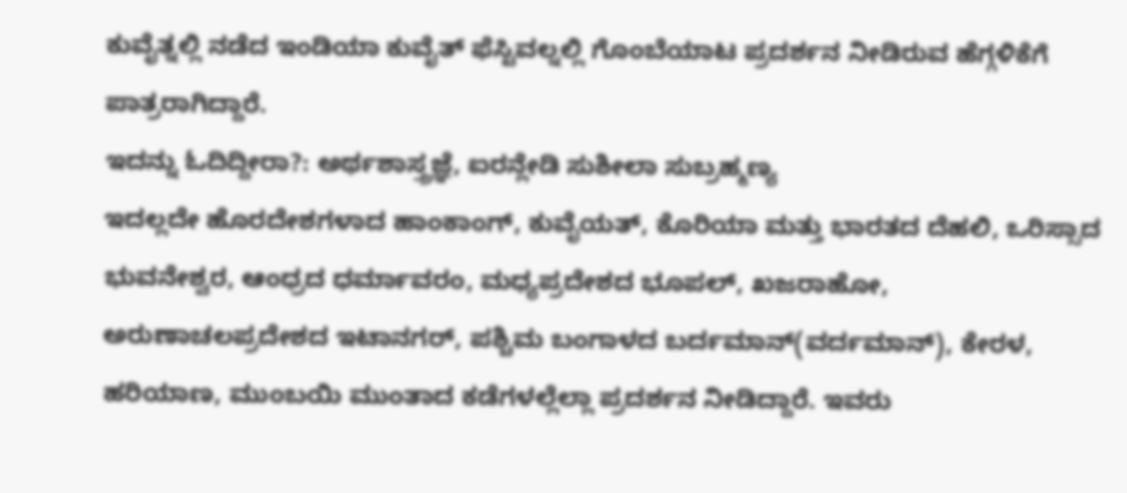ಕುವೈತ್ನಲ್ಲಿ ನಡೆದ ಇಂಡಿಯಾ ಕುವೈತ್ ಫೆಸ್ಟಿವಲ್ನಲ್ಲಿ ಗೊಂಬೆಯಾಟ ಪ್ರದರ್ಶನ ನೀಡಿರುವ ಹೆಗ್ಗಳಿಕೆಗೆ ಪಾತ್ರರಾಗಿದ್ದಾರೆ.
ಇದನ್ನು ಓದಿದ್ದೀರಾ?: ಅರ್ಥಶಾಸ್ತ್ರಜ್ಞೆ, ಐರನ್ಲೇಡಿ ಸುಶೀಲಾ ಸುಬ್ರಹ್ಮಣ್ಯ
ಇದಲ್ಲದೇ ಹೊರದೇಶಗಳಾದ ಹಾಂಕಾಂಗ್, ಕುವೈಯತ್, ಕೊರಿಯಾ ಮತ್ತು ಭಾರತದ ದೆಹಲಿ, ಒರಿಸ್ಸಾದ ಭುವನೇಶ್ವರ, ಆಂಧ್ರದ ಧರ್ಮಾವರಂ, ಮಧ್ಯಪ್ರದೇಶದ ಭೂಪಲ್, ಖಜರಾಹೋ, ಅರುಣಾಚಲಪ್ರದೇಶದ ಇಟಾನಗರ್, ಪಶ್ಚಿಮ ಬಂಗಾಳದ ಬರ್ದಮಾನ್(ವರ್ದಮಾನ್), ಕೇರಳ, ಹರಿಯಾಣ, ಮುಂಬಯಿ ಮುಂತಾದ ಕಡೆಗಳಲ್ಲೆಲ್ಲಾ ಪ್ರದರ್ಶನ ನೀಡಿದ್ದಾರೆ. ಇವರು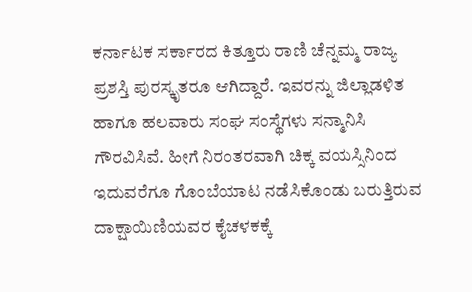ಕರ್ನಾಟಕ ಸರ್ಕಾರದ ಕಿತ್ತೂರು ರಾಣಿ ಚೆನ್ನಮ್ಮ ರಾಜ್ಯ ಪ್ರಶಸ್ತಿ ಪುರಸ್ಕೃತರೂ ಆಗಿದ್ದಾರೆ. ಇವರನ್ನು ಜಿಲ್ಲಾಡಳಿತ ಹಾಗೂ ಹಲವಾರು ಸಂಘ ಸಂಸ್ಥೆಗಳು ಸನ್ಮಾನಿಸಿ ಗೌರವಿಸಿವೆ. ಹೀಗೆ ನಿರಂತರವಾಗಿ ಚಿಕ್ಕ ವಯಸ್ಸಿನಿಂದ ಇದುವರೆಗೂ ಗೊಂಬೆಯಾಟ ನಡೆಸಿಕೊಂಡು ಬರುತ್ತಿರುವ ದಾಕ್ಷಾಯಿಣಿಯವರ ಕೈಚಳಕಕ್ಕೆ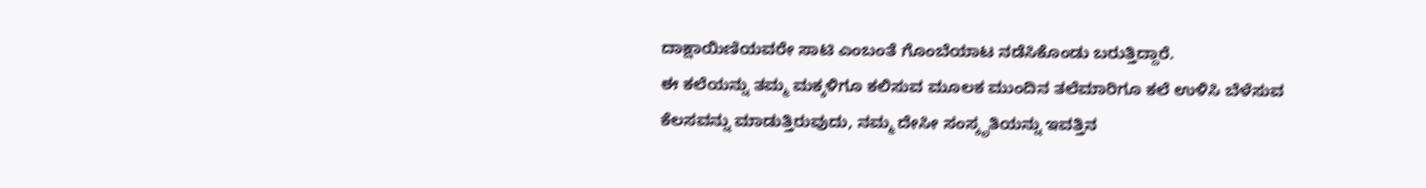ದಾಕ್ಷಾಯಿಣಿಯವರೇ ಸಾಟಿ ಎಂಬಂತೆ ಗೊಂಬೆಯಾಟ ನಡೆಸಿಕೊಂಡು ಬರುತ್ತಿದ್ದಾರೆ.
ಈ ಕಲೆಯನ್ನು ತಮ್ಮ ಮಕ್ಕಳಿಗೂ ಕಲಿಸುವ ಮೂಲಕ ಮುಂದಿನ ತಲೆಮಾರಿಗೂ ಕಲೆ ಉಳಿಸಿ ಬೆಳೆಸುವ ಕೆಲಸವನ್ನು ಮಾಡುತ್ತಿರುವುದು, ನಮ್ಮ ದೇಸೀ ಸಂಸ್ಕೃತಿಯನ್ನು ಇವತ್ತಿನ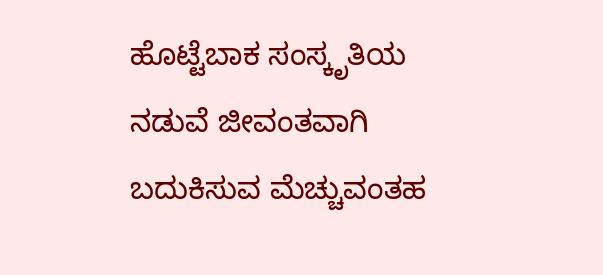ಹೊಟ್ಟೆಬಾಕ ಸಂಸ್ಕೃತಿಯ ನಡುವೆ ಜೀವಂತವಾಗಿ ಬದುಕಿಸುವ ಮೆಚ್ಚುವಂತಹ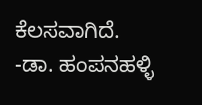ಕೆಲಸವಾಗಿದೆ.
-ಡಾ. ಹಂಪನಹಳ್ಳಿ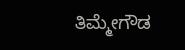ತಿಮ್ಮೇಗೌಡ